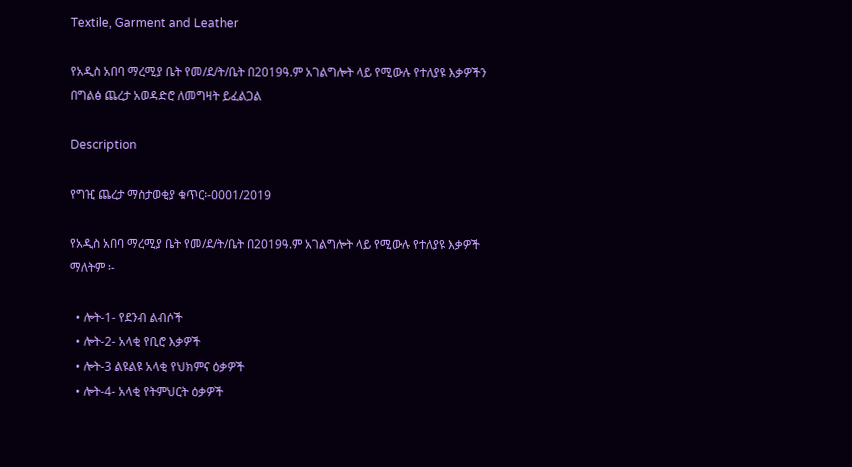Textile, Garment and Leather

የአዲስ አበባ ማረሚያ ቤት የመ/ደ/ት/ቤት በ2019ዓ.ም አገልግሎት ላይ የሚውሉ የተለያዩ እቃዎችን በግልፅ ጨረታ አወዳድሮ ለመግዛት ይፈልጋል

Description

የግዢ ጨረታ ማስታወቂያ ቁጥር፡-0001/2019

የአዲስ አበባ ማረሚያ ቤት የመ/ደ/ት/ቤት በ2019ዓ.ም አገልግሎት ላይ የሚውሉ የተለያዩ እቃዎች ማለትም ፡-

  • ሎት-1- የደንብ ልብሶች
  • ሎት-2- አላቂ የቢሮ እቃዎች
  • ሎት-3 ልዩልዩ አላቂ የህክምና ዕቃዎች
  • ሎት-4- አላቂ የትምህርት ዕቃዎች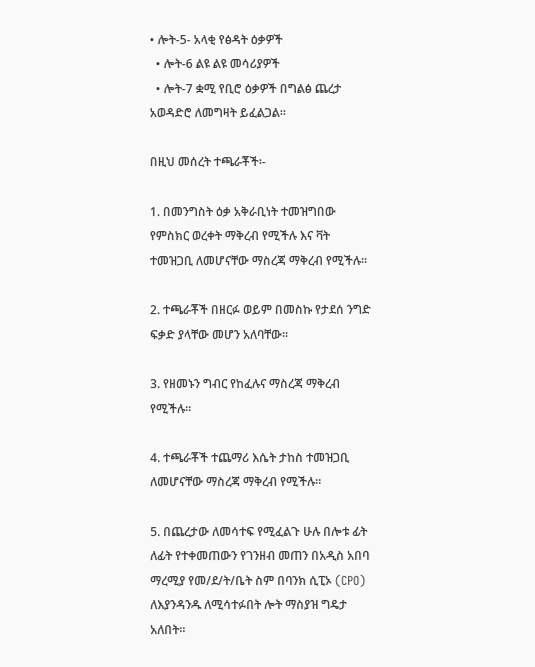• ሎት-5- አላቂ የፅዳት ዕቃዎች
  • ሎት-6 ልዩ ልዩ መሳሪያዎች
  • ሎት-7 ቋሚ የቢሮ ዕቃዎች በግልፅ ጨረታ አወዳድሮ ለመግዛት ይፈልጋል።

በዚህ መሰረት ተጫራቾች፡-

1. በመንግስት ዕቃ አቅራቢነት ተመዝግበው የምስክር ወረቀት ማቅረብ የሚችሉ እና ቫት ተመዝጋቢ ለመሆናቸው ማስረጃ ማቅረብ የሚችሉ።

2. ተጫራቾች በዘርፉ ወይም በመስኩ የታደሰ ንግድ ፍቃድ ያላቸው መሆን አለባቸው።

3. የዘመኑን ግብር የከፈሉና ማስረጃ ማቅረብ የሚችሉ።

4. ተጫራቾች ተጨማሪ እሴት ታከስ ተመዝጋቢ ለመሆናቸው ማስረጃ ማቅረብ የሚችሉ።

5. በጨረታው ለመሳተፍ የሚፈልጉ ሁሉ በሎቱ ፊት ለፊት የተቀመጠውን የገንዘብ መጠን በአዲስ አበባ ማረሚያ የመ/ደ/ት/ቤት ስም በባንክ ሲፒኦ (CPO) ለእያንዳንዱ ለሚሳተፉበት ሎት ማስያዝ ግዴታ አለበት።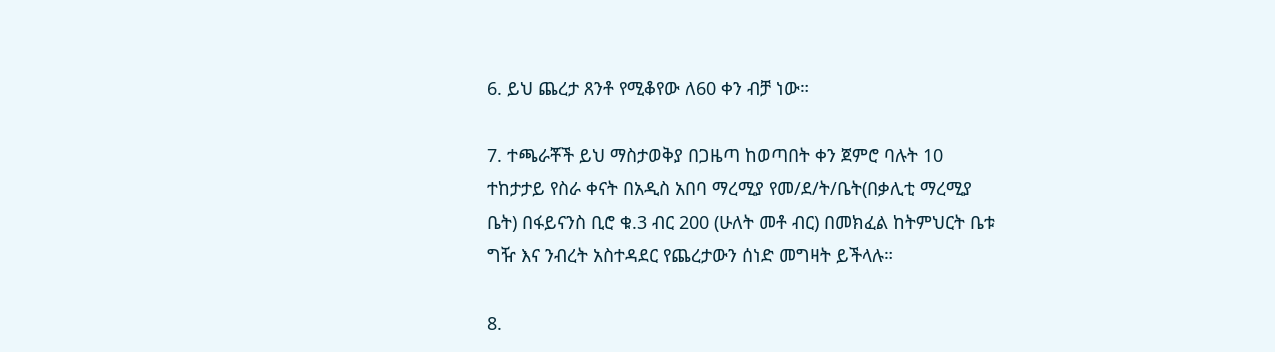6. ይህ ጨረታ ጸንቶ የሚቆየው ለ60 ቀን ብቻ ነው።

7. ተጫራቾች ይህ ማስታወቅያ በጋዜጣ ከወጣበት ቀን ጀምሮ ባሉት 10 ተከታታይ የስራ ቀናት በአዲስ አበባ ማረሚያ የመ/ደ/ት/ቤት(በቃሊቲ ማረሚያ ቤት) በፋይናንስ ቢሮ ቁ.3 ብር 200 (ሁለት መቶ ብር) በመክፈል ከትምህርት ቤቱ ግዥ እና ንብረት አስተዳደር የጨረታውን ሰነድ መግዛት ይችላሉ።

8.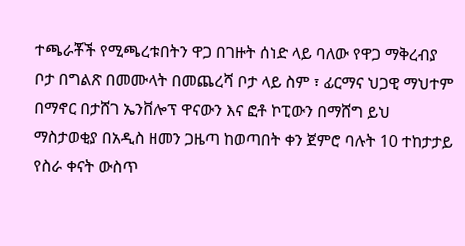ተጫራቾች የሚጫረቱበትን ዋጋ በገዙት ሰነድ ላይ ባለው የዋጋ ማቅረብያ ቦታ በግልጽ በመሙላት በመጨረሻ ቦታ ላይ ስም ፣ ፊርማና ህጋዊ ማህተም በማኖር በታሸገ ኤንቨሎፕ ዋናውን እና ፎቶ ኮፒውን በማሸግ ይህ ማስታወቂያ በአዲስ ዘመን ጋዜጣ ከወጣበት ቀን ጀምሮ ባሉት 10 ተከታታይ የስራ ቀናት ውስጥ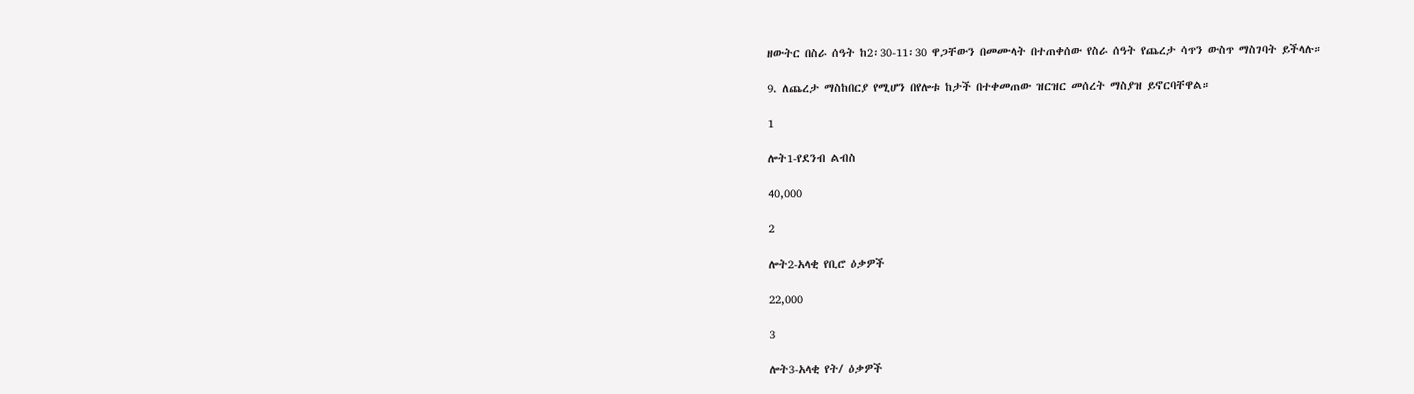ዘውትር በስራ ሰዓት ከ2፡30-11፡30 ዋጋቸውን በመሙላት በተጠቀሰው የስራ ሰዓት የጨረታ ሳጥን ውስጥ ማስገባት ይችላሉ።

9. ለጨረታ ማስከበርያ የሚሆን በየሎቱ ከታች በተቀመጠው ዝርዝር መሰረት ማስያዝ ይኖርባቸዋል።

1

ሎት1-የደንብ ልብስ

40,000

2

ሎት2-አላቂ የቢሮ ዕቃዎች

22,000

3

ሎት3-አላቂ የት/ ዕቃዎች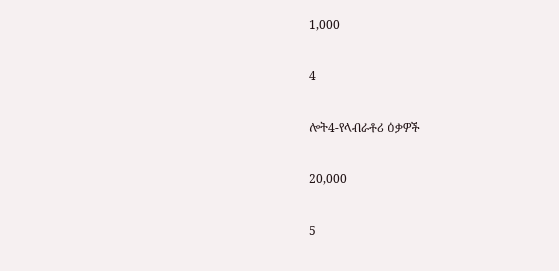1,000

4

ሎት4-የላብራቶሪ ዕቃዎች

20,000

5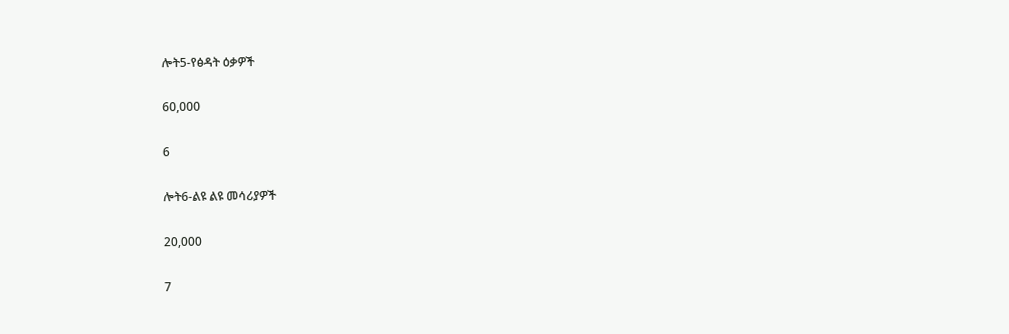ሎት5-የፅዳት ዕቃዎች

60,000

6

ሎት6-ልዩ ልዩ መሳሪያዎች

20,000

7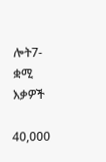ሎት7-ቋሚ እቃዎች

40,000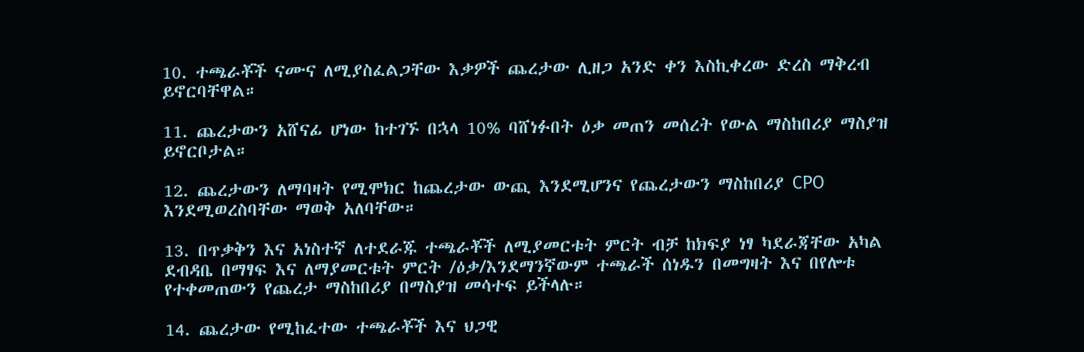10. ተጫራቾች ናሙና ለሚያስፈልጋቸው እቃዎች ጨረታው ሊዘጋ አንድ ቀን እስኪቀረው ድረስ ማቅረብ ይኖርባቸዋል።

11. ጨረታውን አሸናፊ ሆነው ከተገኙ በኋላ 10% ባሸነፉበት ዕቃ መጠን መሰረት የውል ማስከበሪያ ማስያዝ ይኖርቦታል።

12. ጨረታውን ለማባዛት የሚሞክር ከጨረታው ውጪ እንደሚሆንና የጨረታውን ማስከበሪያ CPO እንደሚወረስባቸው ማወቅ አለባቸው።

13. በጥቃቅን እና አነስተኛ ለተደራጁ ተጫራቾች ለሚያመርቱት ምርት ብቻ ከክፍያ ነፃ ካደራጃቸው አካል ደብዳቤ በማፃፍ እና ለማያመርቱት ምርት /ዕቃ/እንደማንኛውም ተጫራች ሰነዱን በመግዛት እና በየሎቱ የተቀመጠውን የጨረታ ማስከበሪያ በማስያዝ መሳተፍ ይችላሉ።

14. ጨረታው የሚከፈተው ተጫራቾች እና ህጋዊ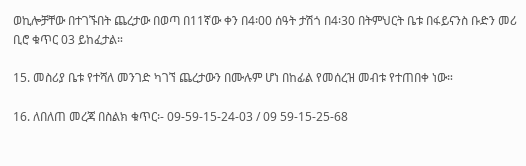ወኪሎቻቸው በተገኙበት ጨረታው በወጣ በ11ኛው ቀን በ4፡00 ሰዓት ታሽጎ በ4፡30 በትምህርት ቤቱ በፋይናንስ ቡድን መሪ ቢሮ ቁጥር 03 ይከፈታል።

15. መስሪያ ቤቱ የተሻለ መንገድ ካገኘ ጨረታውን በሙሉም ሆነ በከፊል የመሰረዝ መብቱ የተጠበቀ ነው።

16. ለበለጠ መረጃ በስልክ ቁጥር፡- 09-59-15-24-03 / 09 59-15-25-68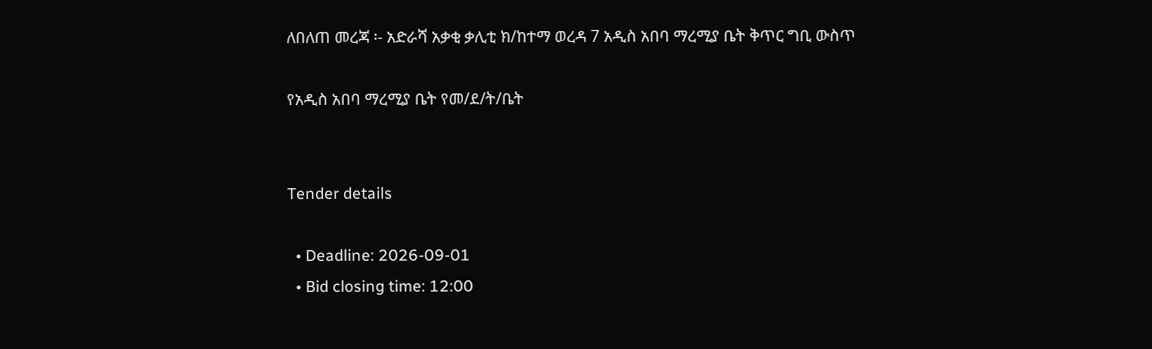ለበለጠ መረጃ ፡- አድራሻ አቃቂ ቃሊቲ ክ/ከተማ ወረዳ 7 አዲስ አበባ ማረሚያ ቤት ቅጥር ግቢ ውስጥ

የአዲስ አበባ ማረሚያ ቤት የመ/ደ/ት/ቤት


Tender details

  • Deadline: 2026-09-01
  • Bid closing time: 12:00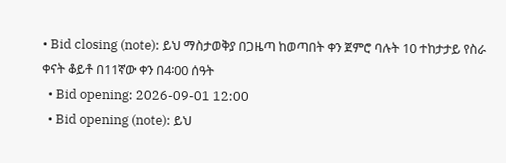• Bid closing (note): ይህ ማስታወቅያ በጋዜጣ ከወጣበት ቀን ጀምሮ ባሉት 10 ተከታታይ የስራ ቀናት ቆይቶ በ11ኛው ቀን በ4፡00 ሰዓት
  • Bid opening: 2026-09-01 12:00
  • Bid opening (note): ይህ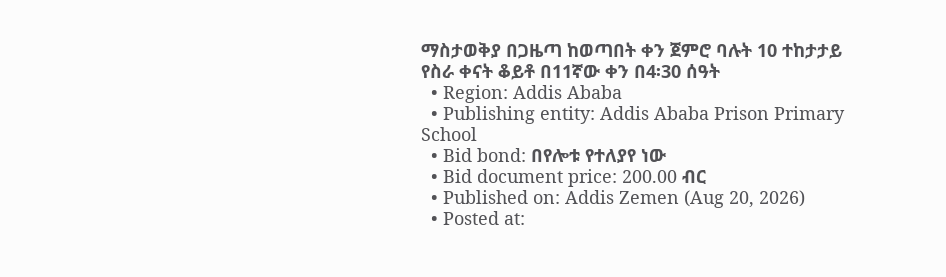ማስታወቅያ በጋዜጣ ከወጣበት ቀን ጀምሮ ባሉት 10 ተከታታይ የስራ ቀናት ቆይቶ በ11ኛው ቀን በ4፡30 ሰዓት
  • Region: Addis Ababa
  • Publishing entity: Addis Ababa Prison Primary School
  • Bid bond: በየሎቱ የተለያየ ነው
  • Bid document price: 200.00 ብር
  • Published on: Addis Zemen (Aug 20, 2026)
  • Posted at: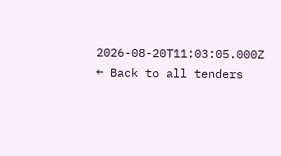2026-08-20T11:03:05.000Z
← Back to all tenders